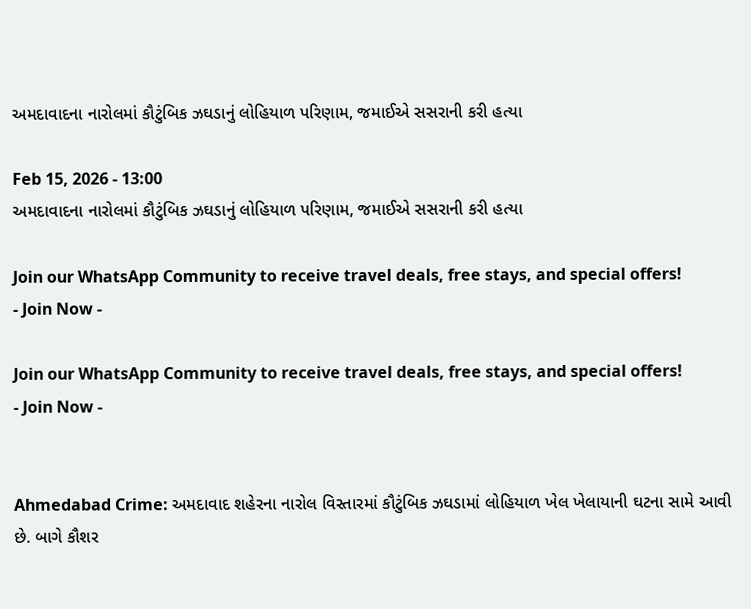અમદાવાદના નારોલમાં કૌટુંબિક ઝઘડાનું લોહિયાળ પરિણામ, જમાઈએ સસરાની કરી હત્યા

Feb 15, 2026 - 13:00
અમદાવાદના નારોલમાં કૌટુંબિક ઝઘડાનું લોહિયાળ પરિણામ, જમાઈએ સસરાની કરી હત્યા

Join our WhatsApp Community to receive travel deals, free stays, and special offers!
- Join Now -

Join our WhatsApp Community to receive travel deals, free stays, and special offers!
- Join Now -


Ahmedabad Crime: અમદાવાદ શહેરના નારોલ વિસ્તારમાં કૌટુંબિક ઝઘડામાં લોહિયાળ ખેલ ખેલાયાની ઘટના સામે આવી છે. બાગે કૌશર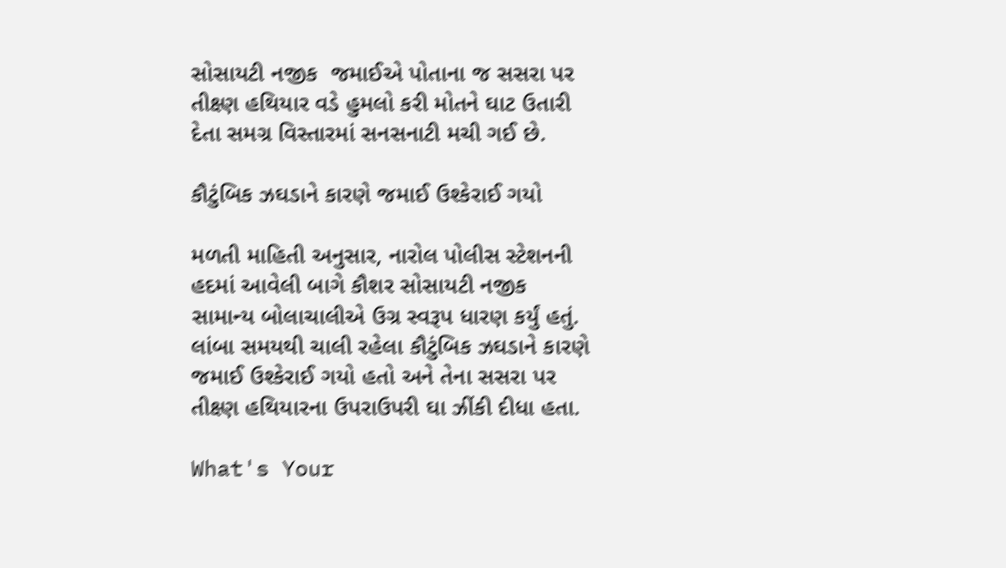સોસાયટી નજીક  જમાઈએ પોતાના જ સસરા પર તીક્ષ્ણ હથિયાર વડે હુમલો કરી મોતને ઘાટ ઉતારી દેતા સમગ્ર વિસ્તારમાં સનસનાટી મચી ગઈ છે.

કૌટુંબિક ઝઘડાને કારણે જમાઈ ઉશ્કેરાઈ ગયો

મળતી માહિતી અનુસાર, નારોલ પોલીસ સ્ટેશનની હદમાં આવેલી બાગે કૌશર સોસાયટી નજીક સામાન્ય બોલાચાલીએ ઉગ્ર સ્વરૂપ ધારણ કર્યું હતું. લાંબા સમયથી ચાલી રહેલા કૌટુંબિક ઝઘડાને કારણે જમાઈ ઉશ્કેરાઈ ગયો હતો અને તેના સસરા પર તીક્ષ્ણ હથિયારના ઉપરાઉપરી ઘા ઝીંકી દીધા હતા.

What's Your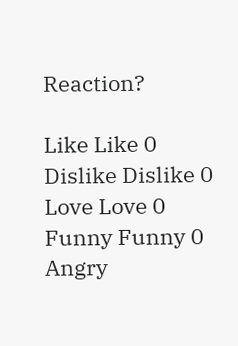Reaction?

Like Like 0
Dislike Dislike 0
Love Love 0
Funny Funny 0
Angry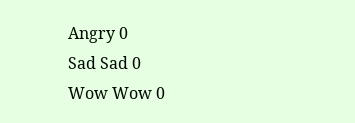Angry 0
Sad Sad 0
Wow Wow 0